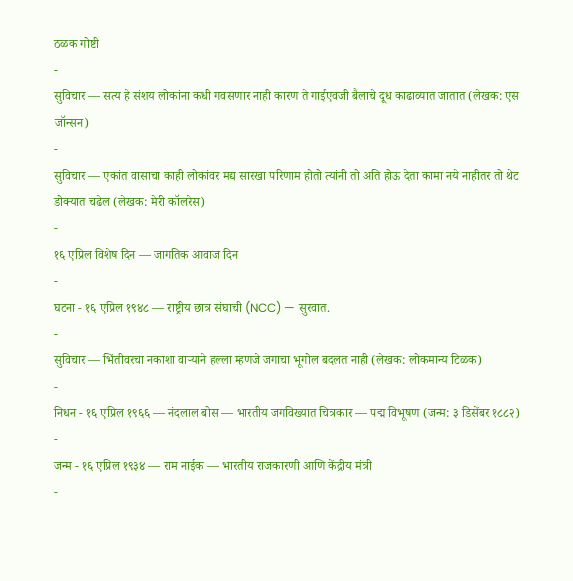ठळक गोष्टी
-
सुविचार — सत्य हे संशय लोकांना कधी गवसणार नाही कारण ते गाईएवजी बैलाचे दूध काढाव्यात जातात (लेखक: एस जॉन्सन)
-
सुविचार — एकांत वासाचा काही लोकांवर मद्य सारखा परिणाम होतो त्यांनी तो अति होऊ देता कामा नये नाहीतर तो थेट डोक्यात चढेल (लेखक: मेरी कॉलरेस)
-
१६ एप्रिल विशेष दिन — जागतिक आवाज दिन
-
घटना - १६ एप्रिल १९४८ — राष्ट्रीय छात्र संघाची (NCC) — सुरवात.
-
सुविचार — भिंतीवरचा नकाशा वाऱ्याने हल्ला म्हणजे जगाचा भूगोल बदलत नाही (लेखक: लोकमान्य टिळक)
-
निधन - १६ एप्रिल १९६६ — नंदलाल बोस — भारतीय जगविख्यात चित्रकार — पद्म विभूषण (जन्म: ३ डिसेंबर १८८२)
-
जन्म - १६ एप्रिल १९३४ — राम नाईक — भारतीय राजकारणी आणि केंद्रीय मंत्री
-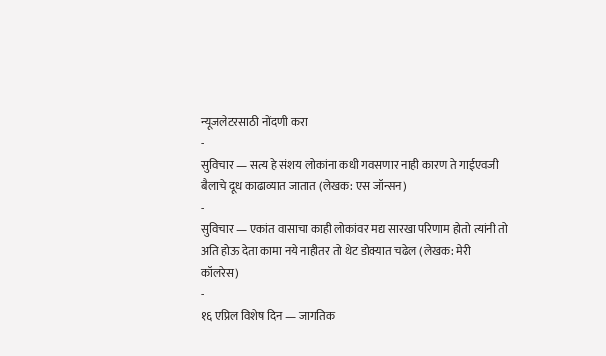न्यूजलेटरसाठी नोंदणी करा
-
सुविचार — सत्य हे संशय लोकांना कधी गवसणार नाही कारण ते गाईएवजी बैलाचे दूध काढाव्यात जातात (लेखक: एस जॉन्सन)
-
सुविचार — एकांत वासाचा काही लोकांवर मद्य सारखा परिणाम होतो त्यांनी तो अति होऊ देता कामा नये नाहीतर तो थेट डोक्यात चढेल (लेखक: मेरी कॉलरेस)
-
१६ एप्रिल विशेष दिन — जागतिक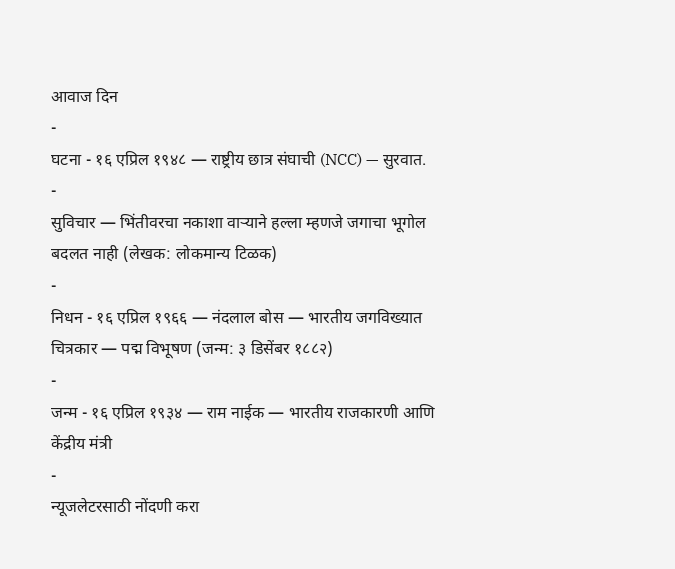आवाज दिन
-
घटना - १६ एप्रिल १९४८ — राष्ट्रीय छात्र संघाची (NCC) — सुरवात.
-
सुविचार — भिंतीवरचा नकाशा वाऱ्याने हल्ला म्हणजे जगाचा भूगोल बदलत नाही (लेखक: लोकमान्य टिळक)
-
निधन - १६ एप्रिल १९६६ — नंदलाल बोस — भारतीय जगविख्यात चित्रकार — पद्म विभूषण (जन्म: ३ डिसेंबर १८८२)
-
जन्म - १६ एप्रिल १९३४ — राम नाईक — भारतीय राजकारणी आणि केंद्रीय मंत्री
-
न्यूजलेटरसाठी नोंदणी करा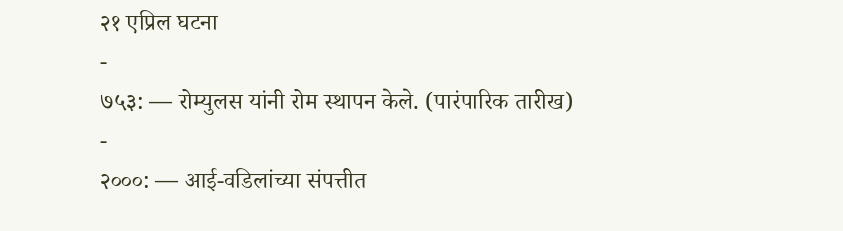२१ एप्रिल घटना
-
७५३: — रोम्युलस यांनी रोम स्थापन केले. (पारंपारिक तारीख)
-
२०००: — आई-वडिलांच्या संपत्तीत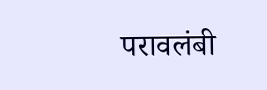परावलंबी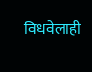विधवेलाही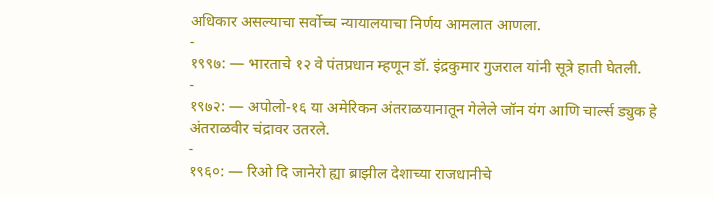अधिकार असल्याचा सर्वोच्च न्यायालयाचा निर्णय आमलात आणला.
-
१९९७: — भारताचे १२ वे पंतप्रधान म्हणून डॉ. इंद्रकुमार गुजराल यांनी सूत्रे हाती घेतली.
-
१९७२: — अपोलो-१६ या अमेरिकन अंतराळयानातून गेलेले जॉन यंग आणि चार्ल्स ड्युक हे अंतराळवीर चंद्रावर उतरले.
-
१९६०: — रिओ दि जानेरो ह्या ब्राझील देशाच्या राजधानीचे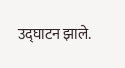उद्घाटन झाले.